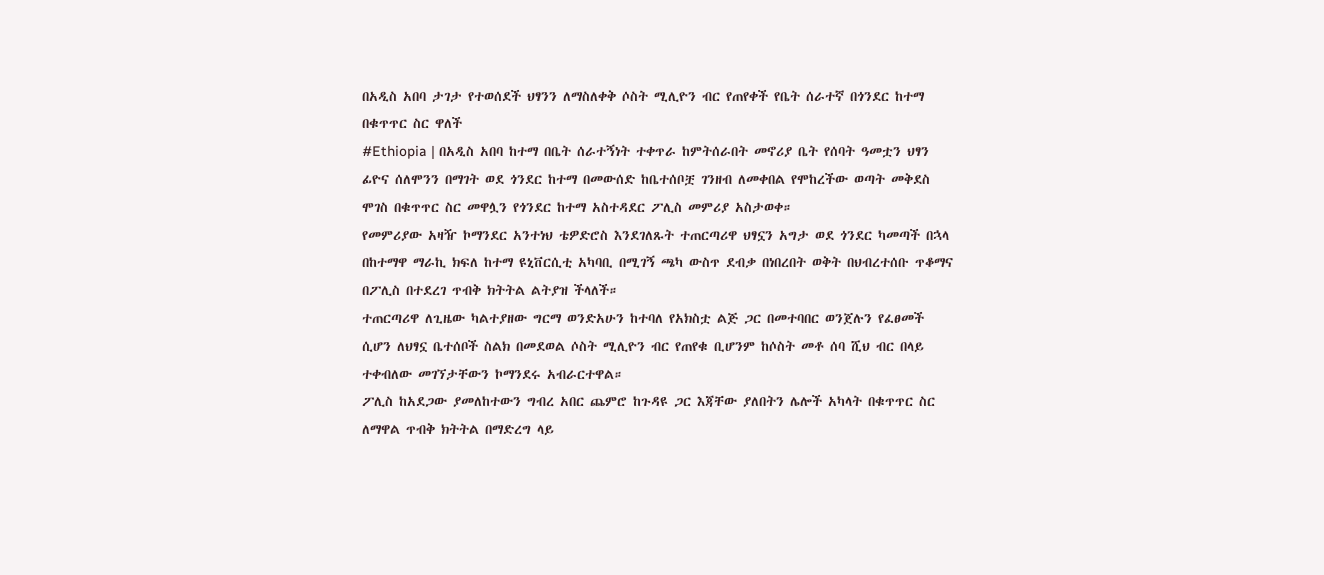በአዲስ አበባ ታገታ የተወሰደች ህፃንን ለማስለቀቅ ሶስት ሚሊዮን ብር የጠየቀች የቤት ሰራተኛ በጎንደር ከተማ በቁጥጥር ስር ዋለች
#Ethiopia | በአዲስ አበባ ከተማ በቤት ሰራተኝነት ተቀጥራ ከምትሰራበት መኖሪያ ቤት የሰባት ዓመቷን ህፃን ፊዮና ሰለሞንን በማገት ወደ ጎንደር ከተማ በመውሰድ ከቤተሰቦቿ ገንዘብ ለመቀበል የሞከረችው ወጣት መቅደስ ሞገስ በቁጥጥር ስር መዋሏን የጎንደር ከተማ አስተዳደር ፖሊስ መምሪያ አስታወቀ።
የመምሪያው አዛዥ ኮማንደር አንተነህ ቴዎድሮስ እንደገለጹት ተጠርጣሪዋ ህፃኗን አግታ ወደ ጎንደር ካመጣች በኋላ በከተማዋ ማራኪ ክፍለ ከተማ ዩኒቨርሲቲ አካባቢ በሚገኝ ጫካ ውስጥ ደብቃ በነበረበት ወቅት በህብረተሰቡ ጥቆማና በፖሊስ በተደረገ ጥብቅ ክትትል ልትያዝ ችላለች።
ተጠርጣሪዋ ለጊዜው ካልተያዘው ግርማ ወንድአሁን ከተባለ የአክስቷ ልጅ ጋር በመተባበር ወንጀሉን የፈፀመች ሲሆን ለህፃኗ ቤተሰቦች ስልክ በመደወል ሶስት ሚሊዮን ብር የጠየቁ ቢሆንም ከሶስት መቶ ሰባ ሺህ ብር በላይ ተቀብለው መገኘታቸውን ኮማንደሩ አብራርተዋል።
ፖሊስ ከአደጋው ያመለከተውን ግብረ አበር ጨምሮ ከጉዳዩ ጋር እጃቸው ያለበትን ሌሎች አካላት በቁጥጥር ስር ለማዋል ጥብቅ ክትትል በማድረግ ላይ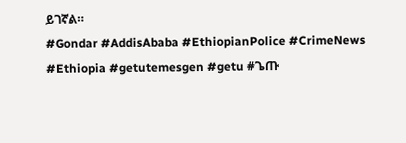ይገኛል።
#Gondar #AddisAbaba #EthiopianPolice #CrimeNews #Ethiopia #getutemesgen #getu #ጌጡ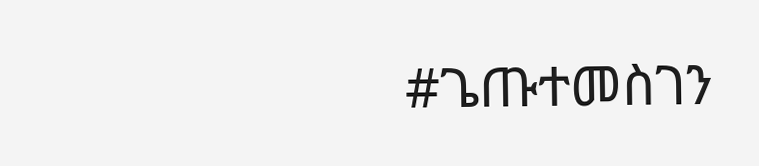#ጌጡተመስገን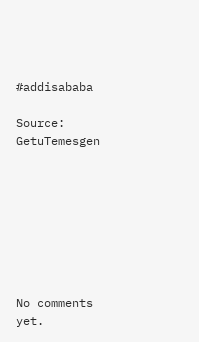#addisababa

Source: GetuTemesgen








No comments yet.